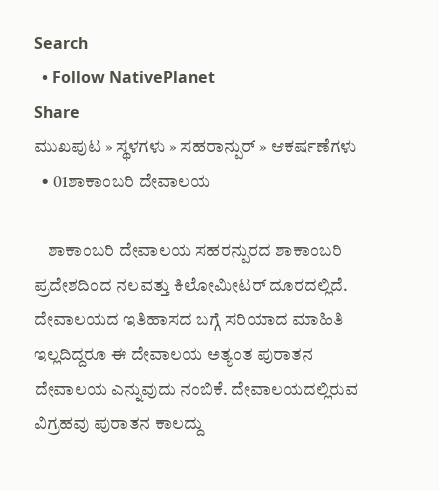Search
  • Follow NativePlanet
Share
ಮುಖಪುಟ » ಸ್ಥಳಗಳು » ಸಹರಾನ್ಪುರ್ » ಆಕರ್ಷಣೆಗಳು
  • 01ಶಾಕಾಂಬರಿ ದೇವಾಲಯ

    ಶಾಕಾಂಬರಿ ದೇವಾಲಯ ಸಹರನ್ಪುರದ ಶಾಕಾಂಬರಿ ಪ್ರದೇಶದಿಂದ ನಲವತ್ತು ಕಿಲೋಮೀಟರ್ ದೂರದಲ್ಲಿದೆ. ದೇವಾಲಯದ ಇತಿಹಾಸದ ಬಗ್ಗೆ ಸರಿಯಾದ ಮಾಹಿತಿ ಇಲ್ಲದಿದ್ದರೂ ಈ ದೇವಾಲಯ ಅತ್ಯಂತ ಪುರಾತನ ದೇವಾಲಯ ಎನ್ನುವುದು ನಂಬಿಕೆ. ದೇವಾಲಯದಲ್ಲಿರುವ ವಿಗ್ರಹವು ಪುರಾತನ ಕಾಲದ್ದು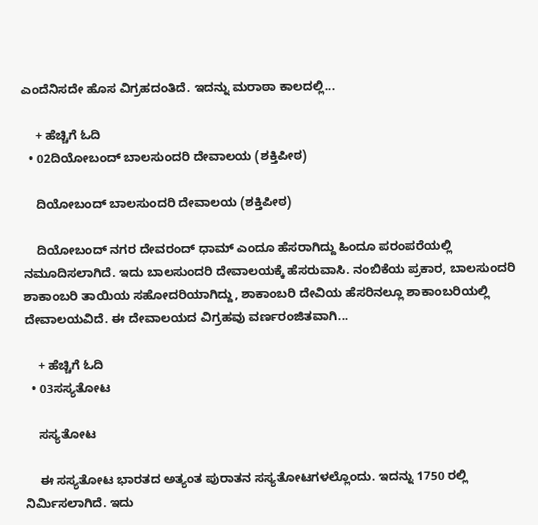ಎಂದೆನಿಸದೇ ಹೊಸ ವಿಗ್ರಹದಂತಿದೆ. ಇದನ್ನು ಮರಾಠಾ ಕಾಲದಲ್ಲಿ...

    + ಹೆಚ್ಚಿಗೆ ಓದಿ
  • 02ದಿಯೋಬಂದ್ ಬಾಲಸುಂದರಿ ದೇವಾಲಯ (ಶಕ್ತಿಪೀಠ)

    ದಿಯೋಬಂದ್ ಬಾಲಸುಂದರಿ ದೇವಾಲಯ (ಶಕ್ತಿಪೀಠ)

    ದಿಯೋಬಂದ್ ನಗರ ದೇವರಂದ್ ಧಾಮ್ ಎಂದೂ ಹೆಸರಾಗಿದ್ದು ಹಿಂದೂ ಪರಂಪರೆಯಲ್ಲಿ ನಮೂದಿಸಲಾಗಿದೆ. ಇದು ಬಾಲಸುಂದರಿ ದೇವಾಲಯಕ್ಕೆ ಹೆಸರುವಾಸಿ. ನಂಬಿಕೆಯ ಪ್ರಕಾರ, ಬಾಲಸುಂದರಿ ಶಾಕಾಂಬರಿ ತಾಯಿಯ ಸಹೋದರಿಯಾಗಿದ್ದು, ಶಾಕಾಂಬರಿ ದೇವಿಯ ಹೆಸರಿನಲ್ಲೂ ಶಾಕಾಂಬರಿಯಲ್ಲಿ ದೇವಾಲಯವಿದೆ. ಈ ದೇವಾಲಯದ ವಿಗ್ರಹವು ವರ್ಣರಂಜಿತವಾಗಿ...

    + ಹೆಚ್ಚಿಗೆ ಓದಿ
  • 03ಸಸ್ಯತೋಟ

    ಸಸ್ಯತೋಟ

    ಈ ಸಸ್ಯತೋಟ ಭಾರತದ ಅತ್ಯಂತ ಪುರಾತನ ಸಸ್ಯತೋಟಗಳಲ್ಲೊಂದು. ಇದನ್ನು 1750 ರಲ್ಲಿ ನಿರ್ಮಿಸಲಾಗಿದೆ. ಇದು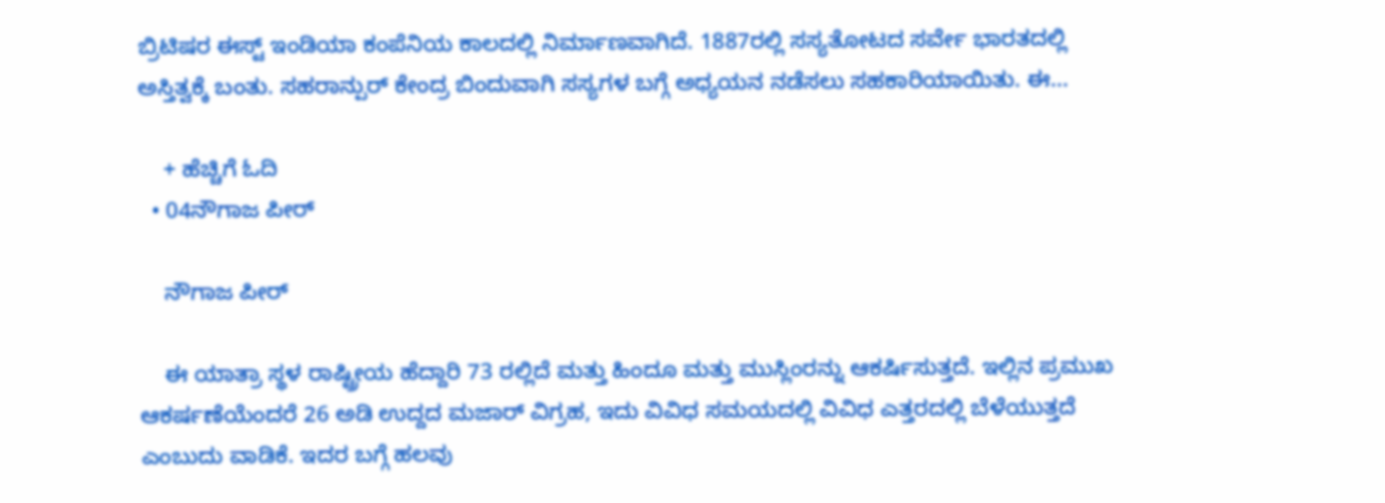ಬ್ರಿಟಿಷರ ಈಸ್ಟ್ ಇಂಡಿಯಾ ಕಂಪೆನಿಯ ಕಾಲದಲ್ಲಿ ನಿರ್ಮಾಣವಾಗಿದೆ. 1887ರಲ್ಲಿ ಸಸ್ಯತೋಟದ ಸರ್ವೇ ಭಾರತದಲ್ಲಿ ಅಸ್ತಿತ್ವಕ್ಕೆ ಬಂತು. ಸಹರಾನ್ಪುರ್ ಕೇಂದ್ರ ಬಿಂದುವಾಗಿ ಸಸ್ಯಗಳ ಬಗ್ಗೆ ಅಧ್ಯಯನ ನಡೆಸಲು ಸಹಕಾರಿಯಾಯಿತು. ಈ...

    + ಹೆಚ್ಚಿಗೆ ಓದಿ
  • 04ನೌಗಾಜ ಪೀರ್

    ನೌಗಾಜ ಪೀರ್

    ಈ ಯಾತ್ರಾ ಸ್ಥಳ ರಾಷ್ಟ್ರೀಯ ಹೆದ್ದಾರಿ 73 ರಲ್ಲಿದೆ ಮತ್ತು ಹಿಂದೂ ಮತ್ತು ಮುಸ್ಲಿಂರನ್ನು ಆಕರ್ಷಿಸುತ್ತದೆ. ಇಲ್ಲಿನ ಪ್ರಮುಖ ಆಕರ್ಷಣೆಯೆಂದರೆ 26 ಅಡಿ ಉದ್ದದ ಮಜಾರ್ ವಿಗ್ರಹ, ಇದು ವಿವಿಧ ಸಮಯದಲ್ಲಿ ವಿವಿಧ ಎತ್ತರದಲ್ಲಿ ಬೆಳೆಯುತ್ತದೆ ಎಂಬುದು ವಾಡಿಕೆ. ಇದರ ಬಗ್ಗೆ ಹಲವು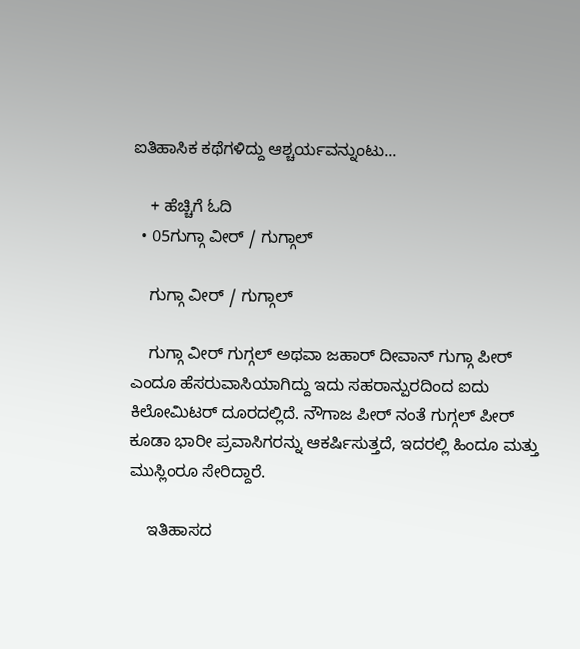ಐತಿಹಾಸಿಕ ಕಥೆಗಳಿದ್ದು ಆಶ್ಚರ್ಯವನ್ನುಂಟು...

    + ಹೆಚ್ಚಿಗೆ ಓದಿ
  • 05ಗುಗ್ಗಾ ವೀರ್ / ಗುಗ್ಗಾಲ್

    ಗುಗ್ಗಾ ವೀರ್ / ಗುಗ್ಗಾಲ್

    ಗುಗ್ಗಾ ವೀರ್ ಗುಗ್ಗಲ್ ಅಥವಾ ಜಹಾರ್ ದೀವಾನ್ ಗುಗ್ಗಾ ಪೀರ್ ಎಂದೂ ಹೆಸರುವಾಸಿಯಾಗಿದ್ದು ಇದು ಸಹರಾನ್ಪುರದಿಂದ ಐದು ಕಿಲೋಮಿಟರ್ ದೂರದಲ್ಲಿದೆ. ನೌಗಾಜ ಪೀರ್ ನಂತೆ ಗುಗ್ಗಲ್ ಪೀರ್ ಕೂಡಾ ಭಾರೀ ಪ್ರವಾಸಿಗರನ್ನು ಆಕರ್ಷಿಸುತ್ತದೆ, ಇದರಲ್ಲಿ ಹಿಂದೂ ಮತ್ತು ಮುಸ್ಲಿಂರೂ ಸೇರಿದ್ದಾರೆ.

    ಇತಿಹಾಸದ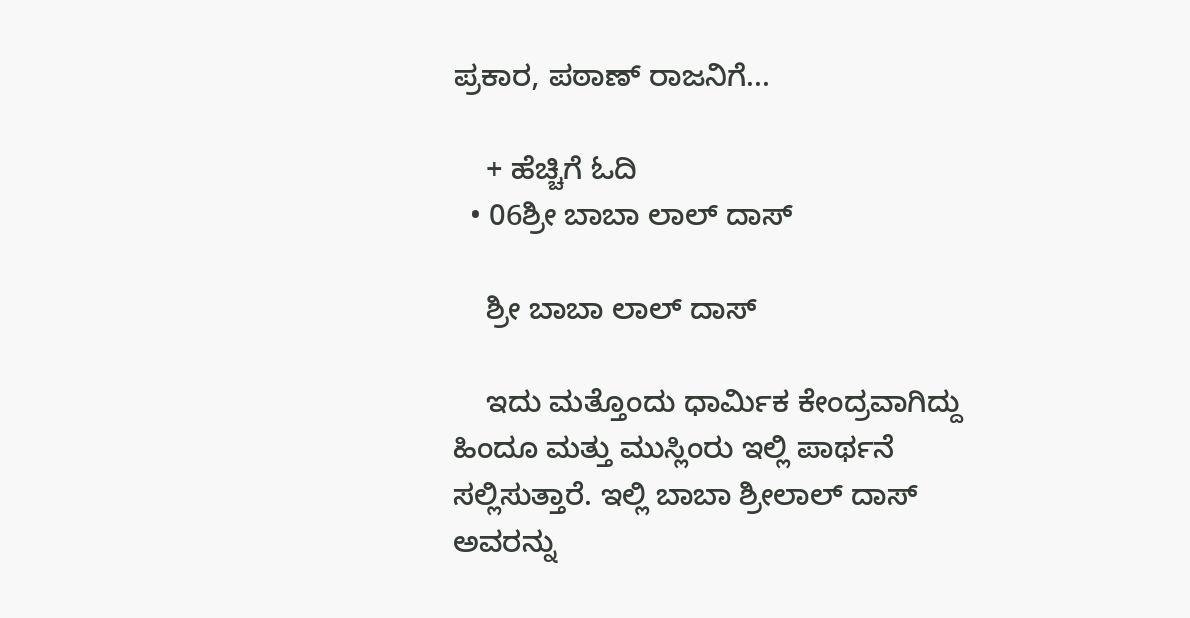ಪ್ರಕಾರ, ಪಠಾಣ್ ರಾಜನಿಗೆ...

    + ಹೆಚ್ಚಿಗೆ ಓದಿ
  • 06ಶ್ರೀ ಬಾಬಾ ಲಾಲ್ ದಾಸ್

    ಶ್ರೀ ಬಾಬಾ ಲಾಲ್ ದಾಸ್

    ಇದು ಮತ್ತೊಂದು ಧಾರ್ಮಿಕ ಕೇಂದ್ರವಾಗಿದ್ದು ಹಿಂದೂ ಮತ್ತು ಮುಸ್ಲಿಂರು ಇಲ್ಲಿ ಪಾರ್ಥನೆ ಸಲ್ಲಿಸುತ್ತಾರೆ. ಇಲ್ಲಿ ಬಾಬಾ ಶ್ರೀಲಾಲ್ ದಾಸ್ ಅವರನ್ನು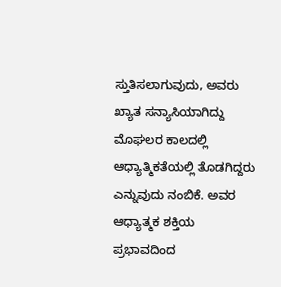ಸ್ತುತಿಸಲಾಗುವುದು, ಅವರು ಖ್ಯಾತ ಸನ್ಯಾಸಿಯಾಗಿದ್ದು ಮೊಘಲರ ಕಾಲದಲ್ಲಿ ಆಧ್ಯಾತ್ಮಿಕತೆಯಲ್ಲಿ ತೊಡಗಿದ್ದರು ಎನ್ನುವುದು ನಂಬಿಕೆ. ಅವರ ಆಧ್ಯಾತ್ಮಕ ಶಕ್ತಿಯ ಪ್ರಭಾವದಿಂದ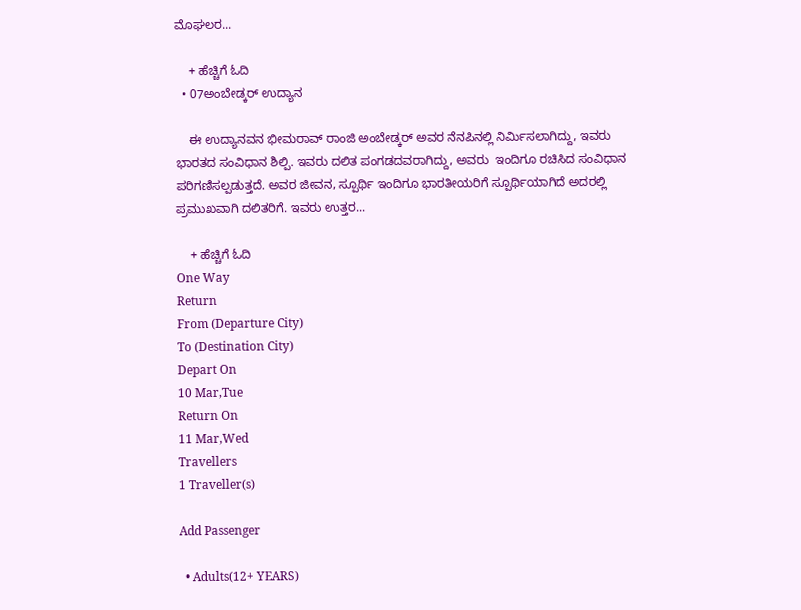ಮೊಘಲರ...

    + ಹೆಚ್ಚಿಗೆ ಓದಿ
  • 07ಅಂಬೇಡ್ಕರ್ ಉದ್ಯಾನ

    ಈ ಉದ್ಯಾನವನ ಭೀಮರಾವ್ ರಾಂಜಿ ಅಂಬೇಡ್ಕರ್ ಅವರ ನೆನಪಿನಲ್ಲಿ ನಿರ್ಮಿಸಲಾಗಿದ್ದು, ಇವರು ಭಾರತದ ಸಂವಿಧಾನ ಶಿಲ್ಪಿ. ಇವರು ದಲಿತ ಪಂಗಡದವರಾಗಿದ್ದು, ಅವರು  ಇಂದಿಗೂ ರಚಿಸಿದ ಸಂವಿಧಾನ ಪರಿಗಣಿಸಲ್ಪಡುತ್ತದೆ. ಅವರ ಜೀವನ, ಸ್ಪೂರ್ಥಿ ಇಂದಿಗೂ ಭಾರತೀಯರಿಗೆ ಸ್ಪೂರ್ಥಿಯಾಗಿದೆ ಅದರಲ್ಲಿ ಪ್ರಮುಖವಾಗಿ ದಲಿತರಿಗೆ. ಇವರು ಉತ್ತರ...

    + ಹೆಚ್ಚಿಗೆ ಓದಿ
One Way
Return
From (Departure City)
To (Destination City)
Depart On
10 Mar,Tue
Return On
11 Mar,Wed
Travellers
1 Traveller(s)

Add Passenger

  • Adults(12+ YEARS)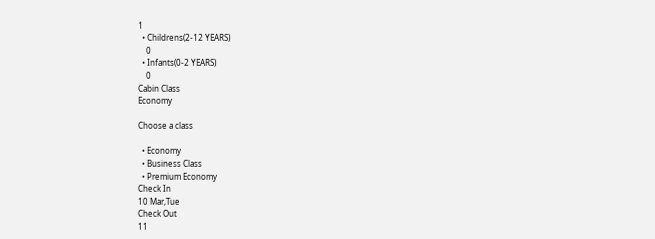1
  • Childrens(2-12 YEARS)
    0
  • Infants(0-2 YEARS)
    0
Cabin Class
Economy

Choose a class

  • Economy
  • Business Class
  • Premium Economy
Check In
10 Mar,Tue
Check Out
11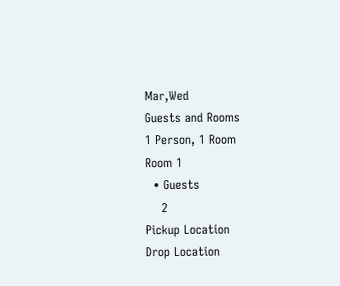Mar,Wed
Guests and Rooms
1 Person, 1 Room
Room 1
  • Guests
    2
Pickup Location
Drop Location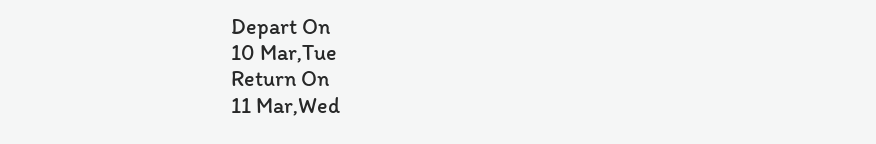Depart On
10 Mar,Tue
Return On
11 Mar,Wed